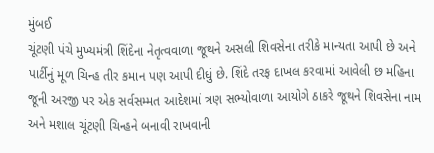મુંબઈ
ચૂંટણી પંચે મુખ્યમંત્રી શિંદેના નેતૃત્વવાળા જૂથને અસલી શિવસેના તરીકે માન્યતા આપી છે અને પાર્ટીનું મૂળ ચિન્હ તીર કમાન પણ આપી દીધું છે. શિંદે તરફ દાખલ કરવામાં આવેલી છ મહિના જૂની અરજી પર એક સર્વસમ્મત આદેશમાં ત્રણ સભ્યોવાળા આયોગે ઠાકરે જૂથને શિવસેના નામ અને મશાલ ચૂંટણી ચિન્હને બનાવી રાખવાની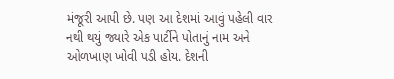મંજૂરી આપી છે. પણ આ દેશમાં આવું પહેલી વાર નથી થયું જ્યારે એક પાર્ટીને પોતાનું નામ અને ઓળખાણ ખોવી પડી હોય. દેશની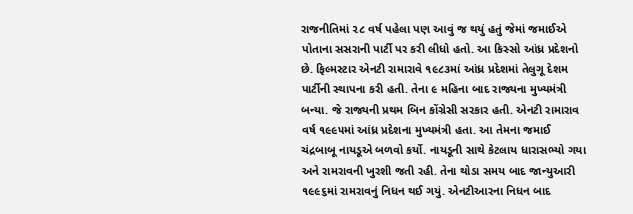રાજનીતિમાં ૨૮ વર્ષ પહેલા પણ આવું જ થયું હતું જેમાં જમાઈએ પોતાના સસરાની પાર્ટી પર કરી લીધો હતો. આ કિસ્સો આંધ્ર પ્રદેશનો છે. ફિલ્મસ્ટાર એનટી રામારાવે ૧૯૮૩માં આંધ્ર પ્રદેશમાં તેલુગૂ દેશમ પાર્ટીની સ્થાપના કરી હતી. તેના ૯ મહિના બાદ રાજ્યના મુખ્યમંત્રી બન્યા. જે રાજ્યની પ્રથમ બિન કોંગ્રેસી સરકાર હતી. એનટી રામારાવ વર્ષ ૧૯૯૫માં આંધ્ર પ્રદેશના મુખ્યમંત્રી હતા. આ તેમના જમાઈ ચંદ્રબાબૂ નાયડૂએ બળવો કર્યો. નાયડૂની સાથે કેટલાય ધારાસભ્યો ગયા અને રામરાવની ખુરશી જતી રહી. તેના થોડા સમય બાદ જાન્યુઆરી ૧૯૯૬માં રામરાવનું નિધન થઈ ગયું. એનટીઆરના નિધન બાદ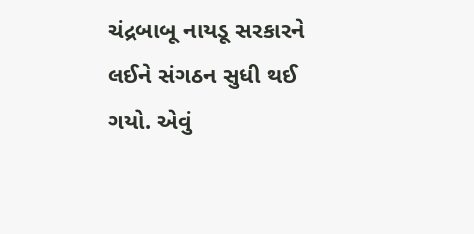ચંદ્રબાબૂ નાયડૂ સરકારને લઈને સંગઠન સુધી થઈ ગયો. એવું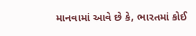માનવામાં આવે છે કે, ભારતમાં કોઈ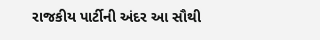રાજકીય પાર્ટીની અંદર આ સૌથી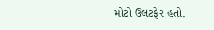મોટો ઉલટફેર હતો.